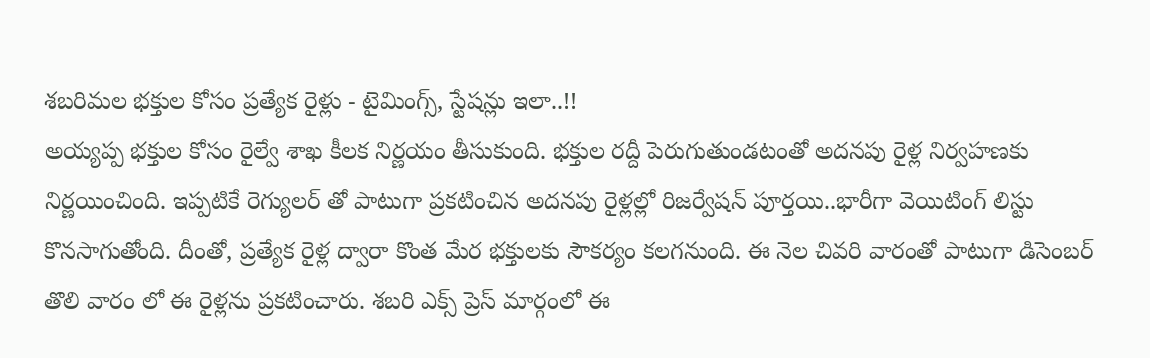శబరిమల భక్తుల కోసం ప్రత్యేక రైళ్లు - టైమింగ్స్, స్టేషన్లు ఇలా..!!
అయ్యప్ప భక్తుల కోసం రైల్వే శాఖ కీలక నిర్ణయం తీసుకుంది. భక్తుల రద్దీ పెరుగుతుండటంతో అదనపు రైళ్ల నిర్వహణకు నిర్ణయించింది. ఇప్పటికే రెగ్యులర్ తో పాటుగా ప్రకటించిన అదనపు రైళ్లల్లో రిజర్వేషన్ పూర్తయి..భారీగా వెయిటింగ్ లిస్టు కొనసాగుతోంది. దీంతో, ప్రత్యేక రైళ్ల ద్వారా కొంత మేర భక్తులకు సౌకర్యం కలగనుంది. ఈ నెల చివరి వారంతో పాటుగా డిసెంబర్ తొలి వారం లో ఈ రైళ్లను ప్రకటించారు. శబరి ఎక్స్ ప్రెస్ మార్గంలో ఈ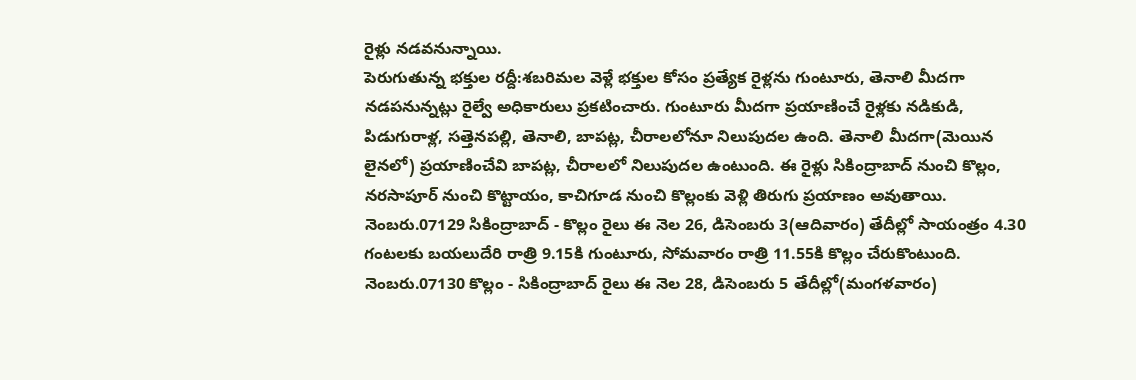రైళ్లు నడవనున్నాయి.
పెరుగుతున్న భక్తుల రద్దీ:శబరిమల వెళ్లే భక్తుల కోసం ప్రత్యేక రైళ్లను గుంటూరు, తెనాలి మీదగా నడపనున్నట్లు రైల్వే అధికారులు ప్రకటించారు. గుంటూరు మీదగా ప్రయాణించే రైళ్లకు నడికుడి, పిడుగురాళ్ల, సత్తెనపల్లి, తెనాలి, బాపట్ల, చీరాలలోనూ నిలుపుదల ఉంది. తెనాలి మీదగా(మెయిన లైనలో) ప్రయాణించేవి బాపట్ల, చీరాలలో నిలుపుదల ఉంటుంది. ఈ రైళ్లు సికింద్రాబాద్ నుంచి కొల్లం, నరసాపూర్ నుంచి కొట్టాయం, కాచిగూడ నుంచి కొల్లంకు వెళ్లి తిరుగు ప్రయాణం అవుతాయి. నెంబరు.07129 సికింద్రాబాద్ - కొల్లం రైలు ఈ నెల 26, డిసెంబరు 3(ఆదివారం) తేదీల్లో సాయంత్రం 4.30 గంటలకు బయలుదేరి రాత్రి 9.15కి గుంటూరు, సోమవారం రాత్రి 11.55కి కొల్లం చేరుకొంటుంది. నెంబరు.07130 కొల్లం - సికింద్రాబాద్ రైలు ఈ నెల 28, డిసెంబరు 5 తేదీల్లో(మంగళవారం)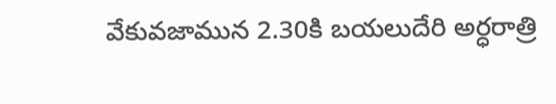వేకువజామున 2.30కి బయలుదేరి అర్ధరాత్రి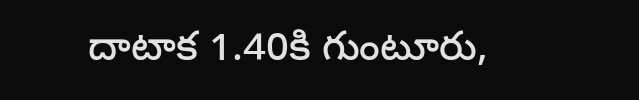దాటాక 1.40కి గుంటూరు,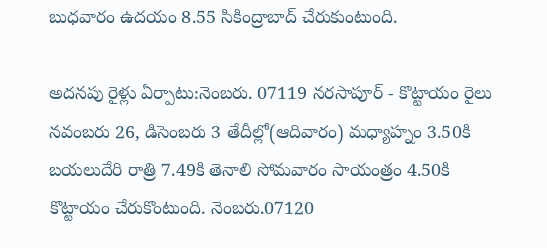బుధవారం ఉదయం 8.55 సికింద్రాబాద్ చేరుకుంటుంది.

అదనపు రైళ్లు ఏర్పాటు:నెంబరు. 07119 నరసాపూర్ - కొట్టాయం రైలు నవంబరు 26, డిసెంబరు 3 తేదీల్లో(ఆదివారం) మధ్యాహ్నం 3.50కి బయలుదేరి రాత్రి 7.49కి తెనాలి సోమవారం సాయంత్రం 4.50కి కొట్టాయం చేరుకొంటుంది. నెంబరు.07120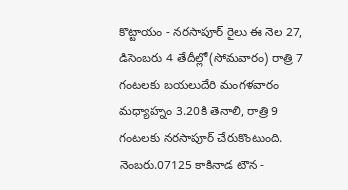కొట్టాయం - నరసాపూర్ రైలు ఈ నెల 27, డిసెంబరు 4 తేదీల్లో(సోమవారం) రాత్రి 7 గంటలకు బయలుదేరి మంగళవారం మధ్యాహ్నం 3.20కి తెనాలి, రాత్రి 9 గంటలకు నరసాపూర్ చేరుకొంటుంది. నెంబరు.07125 కాకినాడ టౌన -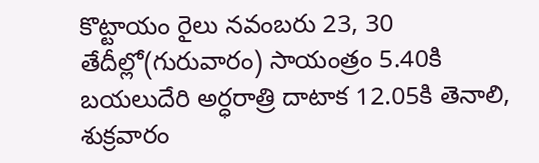కొట్టాయం రైలు నవంబరు 23, 30 తేదీల్లో(గురువారం) సాయంత్రం 5.40కి బయలుదేరి అర్ధరాత్రి దాటాక 12.05కి తెనాలి, శుక్రవారం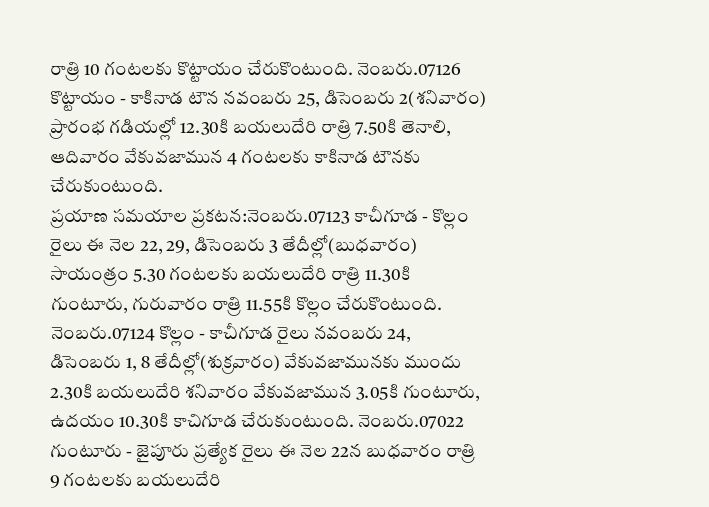రాత్రి 10 గంటలకు కొట్టాయం చేరుకొంటుంది. నెంబరు.07126 కొట్టాయం - కాకినాడ టౌన నవంబరు 25, డిసెంబరు 2(శనివారం) ప్రారంభ గడియల్లో 12.30కి బయలుదేరి రాత్రి 7.50కి తెనాలి, ఆదివారం వేకువజామున 4 గంటలకు కాకినాడ టౌనకు చేరుకుంటుంది.
ప్రయాణ సమయాల ప్రకటన:నెంబరు.07123 కాచీగూడ - కొల్లం రైలు ఈ నెల 22, 29, డిసెంబరు 3 తేదీల్లో(బుధవారం) సాయంత్రం 5.30 గంటలకు బయలుదేరి రాత్రి 11.30కి గుంటూరు, గురువారం రాత్రి 11.55కి కొల్లం చేరుకొంటుంది. నెంబరు.07124 కొల్లం - కాచీగూడ రైలు నవంబరు 24, డిసెంబరు 1, 8 తేదీల్లో(శుక్రవారం) వేకువజామునకు ముందు 2.30కి బయలుదేరి శనివారం వేకువజామున 3.05కి గుంటూరు, ఉదయం 10.30కి కాచిగూడ చేరుకుంటుంది. నెంబరు.07022 గుంటూరు - జైపూరు ప్రత్యేక రైలు ఈ నెల 22న బుధవారం రాత్రి 9 గంటలకు బయలుదేరి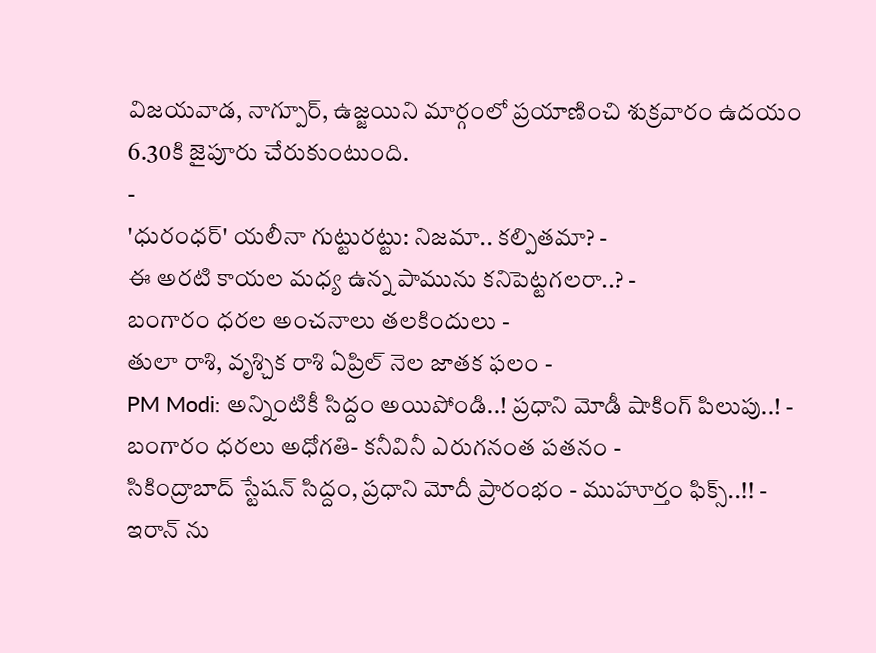విజయవాడ, నాగ్పూర్, ఉజ్జయిని మార్గంలో ప్రయాణించి శుక్రవారం ఉదయం 6.30కి జైపూరు చేరుకుంటుంది.
-
'ధురంధర్' యలీనా గుట్టురట్టు: నిజమా.. కల్పితమా? -
ఈ అరటి కాయల మధ్య ఉన్న పామును కనిపెట్టగలరా..? -
బంగారం ధరల అంచనాలు తలకిందులు -
తులా రాశి, వృశ్చిక రాశి ఏప్రిల్ నెల జాతక ఫలం -
PM Modi: అన్నింటికీ సిద్దం అయిపోండి..! ప్రధాని మోడీ షాకింగ్ పిలుపు..! -
బంగారం ధరలు అధోగతి- కనీవినీ ఎరుగనంత పతనం -
సికింద్రాబాద్ స్టేషన్ సిద్దం, ప్రధాని మోదీ ప్రారంభం - ముహూర్తం ఫిక్స్..!! -
ఇరాన్ ను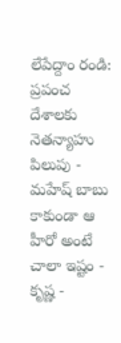లేపేద్దాం రండి: ప్రపంచ దేశాలకు నెతన్యాహు పిలుపు -
మహేష్ బాబు కాకుండా ఆ హీరో అంటే చాలా ఇష్టం - కృష్ణ -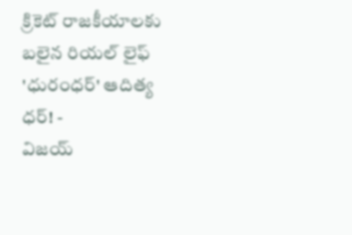క్రికెట్ రాజకీయాలకు బలైన రియల్ లైఫ్ 'ధురంధర్' ఆదిత్య ధర్! -
విజయ్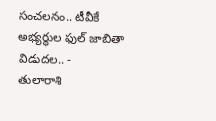సంచలనం.. టీవీకే అభ్యర్థుల ఫుల్ జాబితా విడుదల.. -
తులారాశి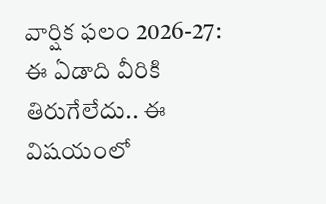వార్షిక ఫలం 2026-27: ఈ ఏడాది వీరికి తిరుగేలేదు.. ఈ విషయంలో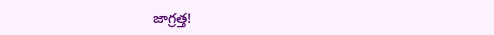జాగ్రత్త!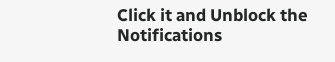Click it and Unblock the Notifications